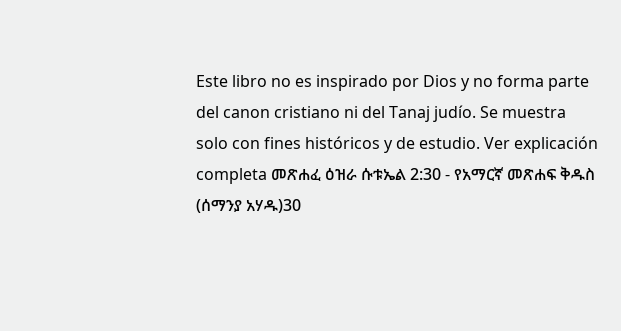Este libro no es inspirado por Dios y no forma parte del canon cristiano ni del Tanaj judío. Se muestra solo con fines históricos y de estudio. Ver explicación completa መጽሐፈ ዕዝራ ሱቱኤል 2:30 - የአማርኛ መጽሐፍ ቅዱስ (ሰማንያ አሃዱ)30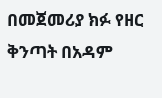በመጀመሪያ ክፉ የዘር ቅንጣት በአዳም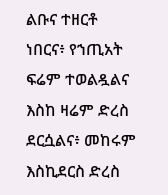ልቡና ተዘርቶ ነበርና፥ የኀጢአት ፍሬም ተወልዷልና እስከ ዛሬም ድረስ ደርሷልና፥ መከሩም እስኪደርስ ድረስ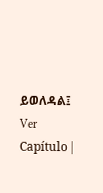ይወለዳል፤ Ver Capítulo |